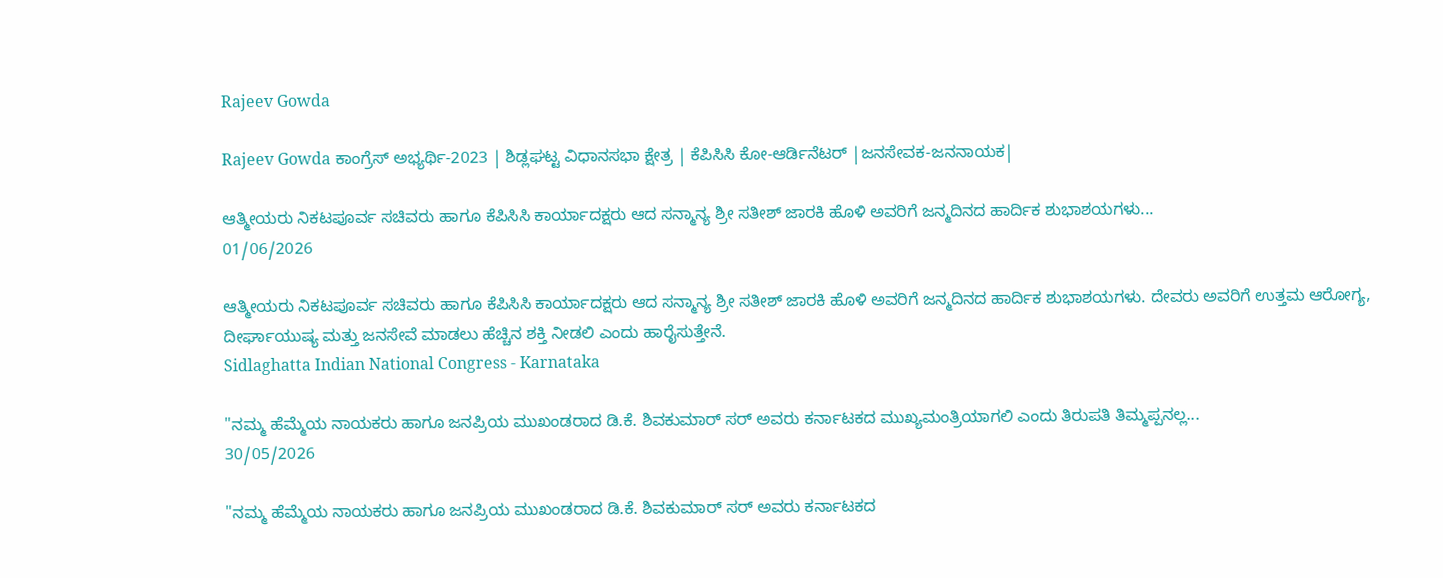Rajeev Gowda

Rajeev Gowda ಕಾಂಗ್ರೆಸ್ ಅಭ್ಯರ್ಥಿ-2023 | ಶಿಡ್ಲಘಟ್ಟ ವಿಧಾನಸಭಾ ಕ್ಷೇತ್ರ | ಕೆಪಿಸಿಸಿ ಕೋ-ಆರ್ಡಿನೆಟರ್ |ಜನಸೇವಕ-ಜನನಾಯಕ|

ಆತ್ಮೀಯರು ನಿಕಟಪೂರ್ವ ಸಚಿವರು ಹಾಗೂ ಕೆಪಿಸಿಸಿ ಕಾರ್ಯಾದಕ್ಷರು ಆದ ಸನ್ಮಾನ್ಯ ಶ್ರೀ ಸತೀಶ್ ಜಾರಕಿ ಹೊಳಿ ಅವರಿಗೆ ಜನ್ಮದಿನದ ಹಾರ್ದಿಕ ಶುಭಾಶಯಗಳು...
01/06/2026

ಆತ್ಮೀಯರು ನಿಕಟಪೂರ್ವ ಸಚಿವರು ಹಾಗೂ ಕೆಪಿಸಿಸಿ ಕಾರ್ಯಾದಕ್ಷರು ಆದ ಸನ್ಮಾನ್ಯ ಶ್ರೀ ಸತೀಶ್ ಜಾರಕಿ ಹೊಳಿ ಅವರಿಗೆ ಜನ್ಮದಿನದ ಹಾರ್ದಿಕ ಶುಭಾಶಯಗಳು. ದೇವರು ಅವರಿಗೆ ಉತ್ತಮ ಆರೋಗ್ಯ, ದೀರ್ಘಾಯುಷ್ಯ ಮತ್ತು ಜನಸೇವೆ ಮಾಡಲು ಹೆಚ್ಚಿನ ಶಕ್ತಿ ನೀಡಲಿ ಎಂದು ಹಾರೈಸುತ್ತೇನೆ.
Sidlaghatta Indian National Congress - Karnataka

"ನಮ್ಮ ಹೆಮ್ಮೆಯ ನಾಯಕರು ಹಾಗೂ ಜನಪ್ರಿಯ ಮುಖಂಡರಾದ ಡಿ.ಕೆ. ಶಿವಕುಮಾರ್ ಸರ್ ಅವರು ಕರ್ನಾಟಕದ ಮುಖ್ಯಮಂತ್ರಿಯಾಗಲಿ ಎಂದು ತಿರುಪತಿ ತಿಮ್ಮಪ್ಪನಲ್ಲ...
30/05/2026

"ನಮ್ಮ ಹೆಮ್ಮೆಯ ನಾಯಕರು ಹಾಗೂ ಜನಪ್ರಿಯ ಮುಖಂಡರಾದ ಡಿ.ಕೆ. ಶಿವಕುಮಾರ್ ಸರ್ ಅವರು ಕರ್ನಾಟಕದ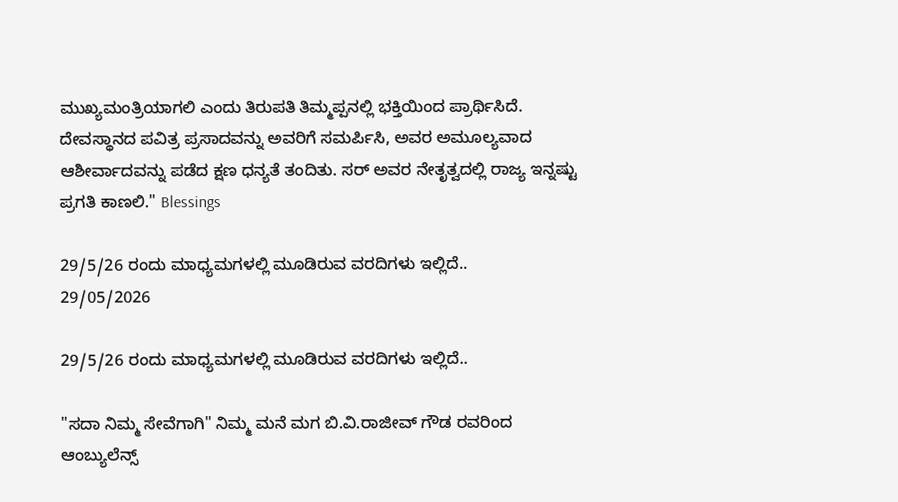ಮುಖ್ಯಮಂತ್ರಿಯಾಗಲಿ ಎಂದು ತಿರುಪತಿ ತಿಮ್ಮಪ್ಪನಲ್ಲಿ ಭಕ್ತಿಯಿಂದ ಪ್ರಾರ್ಥಿಸಿದೆ. ದೇವಸ್ಥಾನದ ಪವಿತ್ರ ಪ್ರಸಾದವನ್ನು ಅವರಿಗೆ ಸಮರ್ಪಿಸಿ, ಅವರ ಅಮೂಲ್ಯವಾದ ಆಶೀರ್ವಾದವನ್ನು ಪಡೆದ ಕ್ಷಣ ಧನ್ಯತೆ ತಂದಿತು. ಸರ್ ಅವರ ನೇತೃತ್ವದಲ್ಲಿ ರಾಜ್ಯ ಇನ್ನಷ್ಟು ಪ್ರಗತಿ ಕಾಣಲಿ." Blessings

29/5/26 ರಂದು ಮಾಧ್ಯಮಗಳಲ್ಲಿ ಮೂಡಿರುವ ವರದಿಗಳು ಇಲ್ಲಿದೆ..
29/05/2026

29/5/26 ರಂದು ಮಾಧ್ಯಮಗಳಲ್ಲಿ ಮೂಡಿರುವ ವರದಿಗಳು ಇಲ್ಲಿದೆ..

"ಸದಾ ನಿಮ್ಮ ಸೇವೆಗಾಗಿ" ನಿಮ್ಮ ಮನೆ ಮಗ ಬಿ.ವಿ.ರಾಜೀವ್ ಗೌಡ ರವರಿಂದ ಆಂಬ್ಯುಲೆನ್ಸ್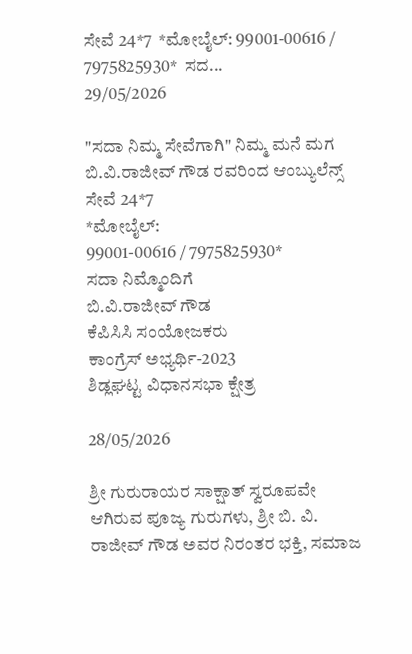ಸೇವೆ 24*7  *ಮೋಬೈಲ್: 99001-00616 / 7975825930*  ಸದ...
29/05/2026

"ಸದಾ ನಿಮ್ಮ ಸೇವೆಗಾಗಿ" ನಿಮ್ಮ ಮನೆ ಮಗ ಬಿ.ವಿ.ರಾಜೀವ್ ಗೌಡ ರವರಿಂದ ಆಂಬ್ಯುಲೆನ್ಸ್ ಸೇವೆ 24*7
*ಮೋಬೈಲ್:
99001-00616 / 7975825930*
ಸದಾ ನಿಮ್ಮೊಂದಿಗೆ
ಬಿ.ವಿ.ರಾಜೀವ್ ಗೌಡ
ಕೆಪಿಸಿಸಿ ಸಂಯೋಜಕರು
ಕಾಂಗ್ರೆಸ್ ಅಭ್ಯರ್ಥಿ-2023
ಶಿಡ್ಲಘಟ್ಟ ವಿಧಾನಸಭಾ ಕ್ಷೇತ್ರ

28/05/2026

ಶ್ರೀ ಗುರುರಾಯರ ಸಾಕ್ಷಾತ್ ಸ್ವರೂಪವೇ ಆಗಿರುವ ಪೂಜ್ಯ ಗುರುಗಳು, ಶ್ರೀ ಬಿ. ವಿ. ರಾಜೀವ್ ಗೌಡ ಅವರ ನಿರಂತರ ಭಕ್ತಿ, ಸಮಾಜ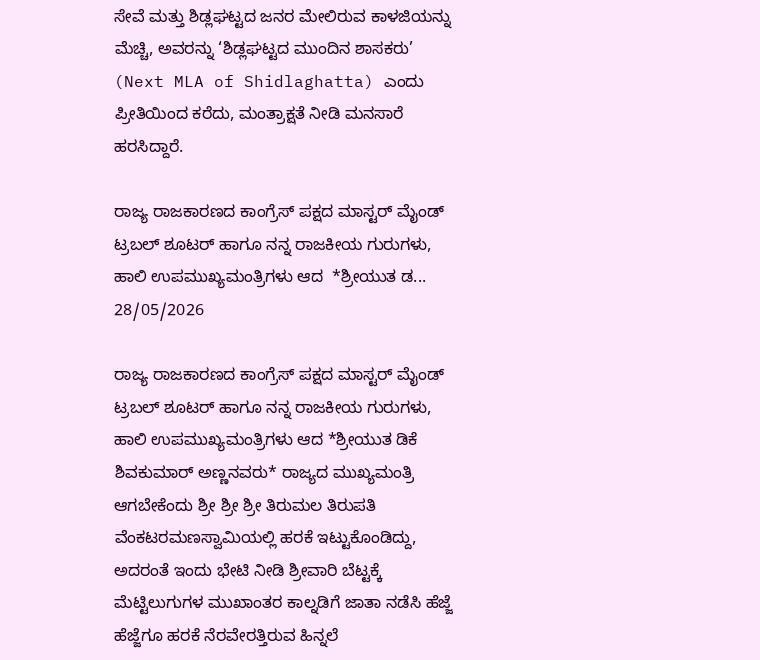ಸೇವೆ ಮತ್ತು ಶಿಡ್ಲಘಟ್ಟದ ಜನರ ಮೇಲಿರುವ ಕಾಳಜಿಯನ್ನು ಮೆಚ್ಚಿ, ಅವರನ್ನು ‘ಶಿಡ್ಲಘಟ್ಟದ ಮುಂದಿನ ಶಾಸಕರು’ (Next MLA of Shidlaghatta) ಎಂದು ಪ್ರೀತಿಯಿಂದ ಕರೆದು, ಮಂತ್ರಾಕ್ಷತೆ ನೀಡಿ ಮನಸಾರೆ ಹರಸಿದ್ದಾರೆ.

ರಾಜ್ಯ ರಾಜಕಾರಣದ ಕಾಂಗ್ರೆಸ್ ಪಕ್ಷದ ಮಾಸ್ಟರ್ ಮೈಂಡ್ ಟ್ರಬಲ್ ಶೂಟರ್ ಹಾಗೂ ನನ್ನ ರಾಜಕೀಯ ಗುರುಗಳು, ಹಾಲಿ ಉಪಮುಖ್ಯಮಂತ್ರಿಗಳು ಆದ  *ಶ್ರೀಯುತ ಡ...
28/05/2026

ರಾಜ್ಯ ರಾಜಕಾರಣದ ಕಾಂಗ್ರೆಸ್ ಪಕ್ಷದ ಮಾಸ್ಟರ್ ಮೈಂಡ್ ಟ್ರಬಲ್ ಶೂಟರ್ ಹಾಗೂ ನನ್ನ ರಾಜಕೀಯ ಗುರುಗಳು, ಹಾಲಿ ಉಪಮುಖ್ಯಮಂತ್ರಿಗಳು ಆದ *ಶ್ರೀಯುತ ಡಿಕೆ ಶಿವಕುಮಾರ್ ಅಣ್ಣನವರು* ರಾಜ್ಯದ ಮುಖ್ಯಮಂತ್ರಿ ಆಗಬೇಕೆಂದು ಶ್ರೀ ಶ್ರೀ ಶ್ರೀ ತಿರುಮಲ ತಿರುಪತಿ ವೆಂಕಟರಮಣಸ್ವಾಮಿಯಲ್ಲಿ ಹರಕೆ ಇಟ್ಟುಕೊಂಡಿದ್ದು,
ಅದರಂತೆ ಇಂದು ಭೇಟಿ ನೀಡಿ ಶ್ರೀವಾರಿ ಬೆಟ್ಟಕ್ಕೆ ಮೆಟ್ಟಿಲುಗುಗಳ ಮುಖಾಂತರ ಕಾಲ್ನಡಿಗೆ ಜಾತಾ ನಡೆಸಿ ಹೆಜ್ಜೆ ಹೆಜ್ಜೆಗೂ ಹರಕೆ ನೆರವೇರತ್ತಿರುವ ಹಿನ್ನಲೆ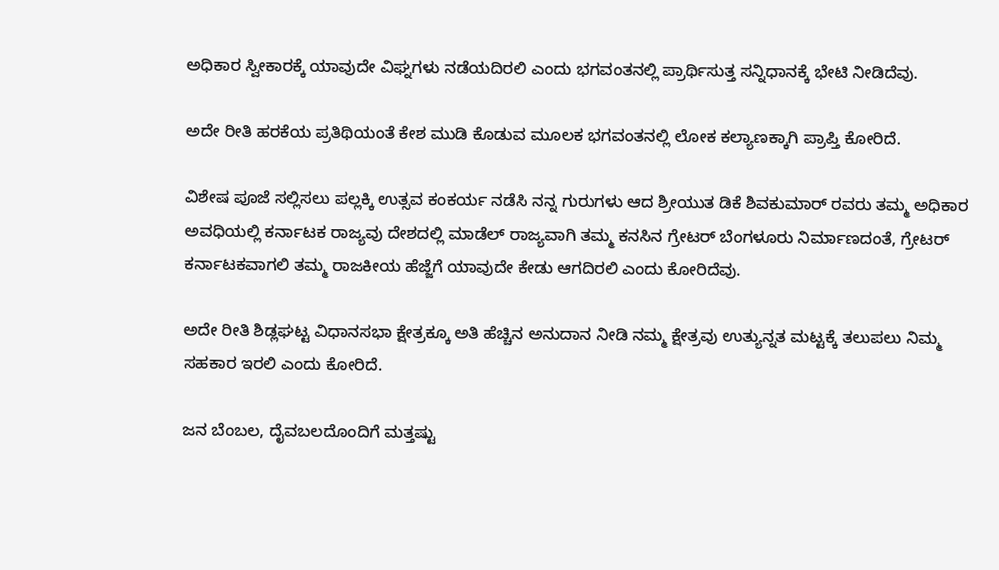ಅಧಿಕಾರ ಸ್ವೀಕಾರಕ್ಕೆ ಯಾವುದೇ ವಿಘ್ನಗಳು ನಡೆಯದಿರಲಿ ಎಂದು ಭಗವಂತನಲ್ಲಿ ಪ್ರಾರ್ಥಿಸುತ್ತ ಸನ್ನಿಧಾನಕ್ಕೆ ಭೇಟಿ ನೀಡಿದೆವು.

ಅದೇ ರೀತಿ ಹರಕೆಯ ಪ್ರತಿಥಿಯಂತೆ ಕೇಶ ಮುಡಿ ಕೊಡುವ ಮೂಲಕ ಭಗವಂತನಲ್ಲಿ ಲೋಕ ಕಲ್ಯಾಣಕ್ಕಾಗಿ ಪ್ರಾಪ್ತಿ ಕೋರಿದೆ.

ವಿಶೇಷ ಪೂಜೆ ಸಲ್ಲಿಸಲು ಪಲ್ಲಕ್ಕಿ ಉತ್ಸವ ಕಂಕರ್ಯ ನಡೆಸಿ ನನ್ನ ಗುರುಗಳು ಆದ ಶ್ರೀಯುತ ಡಿಕೆ ಶಿವಕುಮಾರ್ ರವರು ತಮ್ಮ ಅಧಿಕಾರ ಅವಧಿಯಲ್ಲಿ ಕರ್ನಾಟಕ ರಾಜ್ಯವು ದೇಶದಲ್ಲಿ ಮಾಡೆಲ್ ರಾಜ್ಯವಾಗಿ ತಮ್ಮ ಕನಸಿನ ಗ್ರೇಟರ್ ಬೆಂಗಳೂರು ನಿರ್ಮಾಣದಂತೆ, ಗ್ರೇಟರ್ ಕರ್ನಾಟಕವಾಗಲಿ ತಮ್ಮ ರಾಜಕೀಯ ಹೆಜ್ಜೆಗೆ ಯಾವುದೇ ಕೇಡು ಆಗದಿರಲಿ ಎಂದು ಕೋರಿದೆವು.

ಅದೇ ರೀತಿ ಶಿಡ್ಲಘಟ್ಟ ವಿಧಾನಸಭಾ ಕ್ಷೇತ್ರಕ್ಕೂ ಅತಿ ಹೆಚ್ಚಿನ ಅನುದಾನ ನೀಡಿ ನಮ್ಮ ಕ್ಷೇತ್ರವು ಉತ್ಯುನ್ನತ ಮಟ್ಟಕ್ಕೆ ತಲುಪಲು ನಿಮ್ಮ ಸಹಕಾರ ಇರಲಿ ಎಂದು ಕೋರಿದೆ.

ಜನ ಬೆಂಬಲ, ದೈವಬಲದೊಂದಿಗೆ ಮತ್ತಷ್ಟು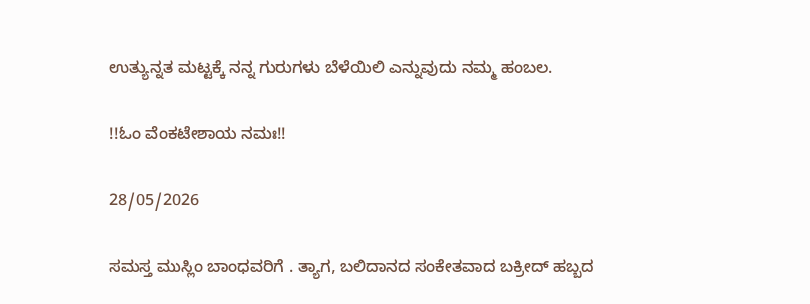ಉತ್ಯುನ್ನತ ಮಟ್ಟಕ್ಕೆ ನನ್ನ ಗುರುಗಳು ಬೆಳೆಯಿಲಿ ಎನ್ನುವುದು ನಮ್ಮ ಹಂಬಲ.

!!ಓಂ ವೆಂಕಟೇಶಾಯ ನಮಃ!!

28/05/2026

ಸಮಸ್ತ ಮುಸ್ಲಿಂ ಬಾಂಧವರಿಗೆ . ತ್ಯಾಗ, ಬಲಿದಾನದ ಸಂಕೇತವಾದ ಬಕ್ರೀದ್ ಹಬ್ಬದ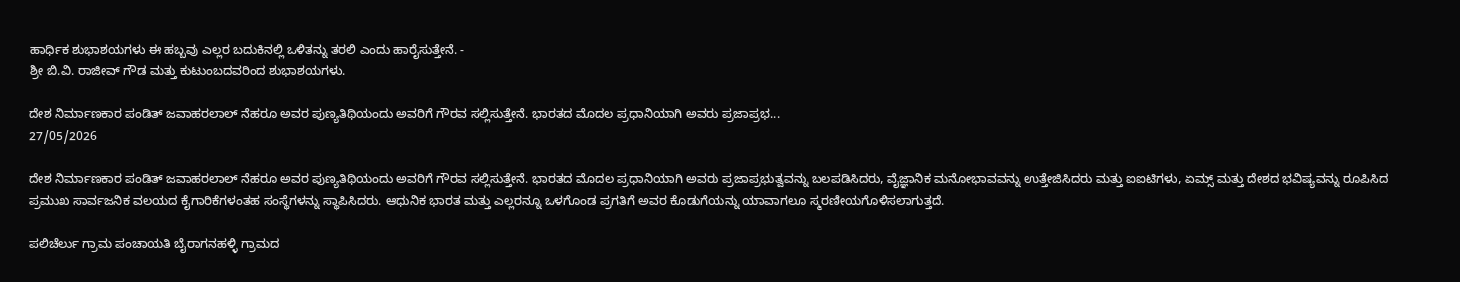ಹಾರ್ಧಿಕ ಶುಭಾಶಯಗಳು ಈ ಹಬ್ಬವು ಎಲ್ಲರ ಬದುಕಿನಲ್ಲಿ ಒಳಿತನ್ನು ತರಲಿ ಎಂದು ಹಾರೈಸುತ್ತೇನೆ. -
ಶ್ರೀ ಬಿ.ವಿ. ರಾಜೀವ್ ಗೌಡ ಮತ್ತು ಕುಟುಂಬದವರಿಂದ ಶುಭಾಶಯಗಳು.

ದೇಶ ನಿರ್ಮಾಣಕಾರ ಪಂಡಿತ್ ಜವಾಹರಲಾಲ್ ನೆಹರೂ ಅವರ ಪುಣ್ಯತಿಥಿಯಂದು ಅವರಿಗೆ ಗೌರವ ಸಲ್ಲಿಸುತ್ತೇನೆ. ಭಾರತದ ಮೊದಲ ಪ್ರಧಾನಿಯಾಗಿ ಅವರು ಪ್ರಜಾಪ್ರಭ...
27/05/2026

ದೇಶ ನಿರ್ಮಾಣಕಾರ ಪಂಡಿತ್ ಜವಾಹರಲಾಲ್ ನೆಹರೂ ಅವರ ಪುಣ್ಯತಿಥಿಯಂದು ಅವರಿಗೆ ಗೌರವ ಸಲ್ಲಿಸುತ್ತೇನೆ. ಭಾರತದ ಮೊದಲ ಪ್ರಧಾನಿಯಾಗಿ ಅವರು ಪ್ರಜಾಪ್ರಭುತ್ವವನ್ನು ಬಲಪಡಿಸಿದರು, ವೈಜ್ಞಾನಿಕ ಮನೋಭಾವವನ್ನು ಉತ್ತೇಜಿಸಿದರು ಮತ್ತು ಐಐಟಿಗಳು, ಏಮ್ಸ್ ಮತ್ತು ದೇಶದ ಭವಿಷ್ಯವನ್ನು ರೂಪಿಸಿದ ಪ್ರಮುಖ ಸಾರ್ವಜನಿಕ ವಲಯದ ಕೈಗಾರಿಕೆಗಳಂತಹ ಸಂಸ್ಥೆಗಳನ್ನು ಸ್ಥಾಪಿಸಿದರು. ಆಧುನಿಕ ಭಾರತ ಮತ್ತು ಎಲ್ಲರನ್ನೂ ಒಳಗೊಂಡ ಪ್ರಗತಿಗೆ ಅವರ ಕೊಡುಗೆಯನ್ನು ಯಾವಾಗಲೂ ಸ್ಮರಣೀಯಗೊಳಿಸಲಾಗುತ್ತದೆ.

ಪಲಿಚೆರ್ಲು ಗ್ರಾಮ ಪಂಚಾಯತಿ ಬೈರಾಗನಹಳ್ಳಿ ಗ್ರಾಮದ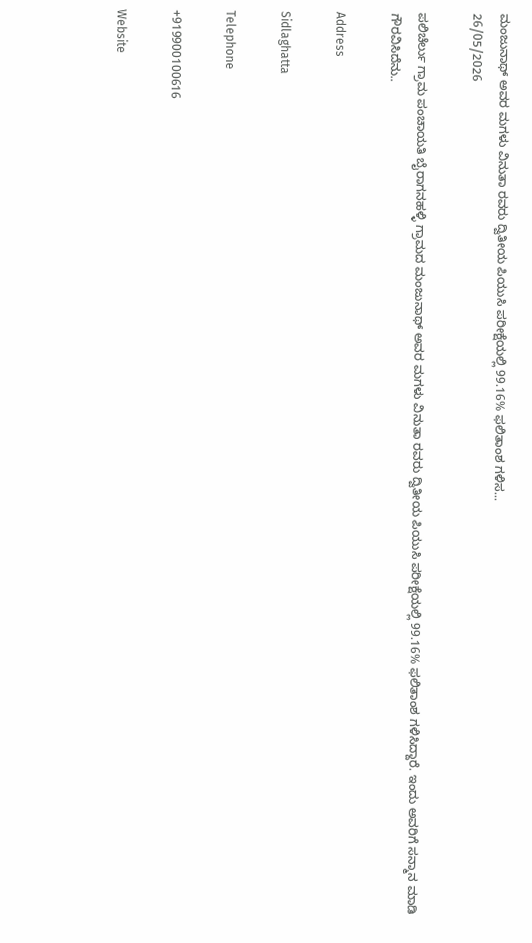ಮಂಜುನಾಥ್ ಅವರ ಮಗಳು ವಿನುತಾ ರವರು ದ್ವಿತೀಯ ಪಿಯುಸಿ ಪರೀಕ್ಷೆಯಲ್ಲಿ 99.16% ಫಲಿತಾಂಶ ಗಳಿಸ...
26/05/2026

ಪಲಿಚೆರ್ಲು ಗ್ರಾಮ ಪಂಚಾಯತಿ ಬೈರಾಗನಹಳ್ಳಿ ಗ್ರಾಮದ ಮಂಜುನಾಥ್ ಅವರ ಮಗಳು ವಿನುತಾ ರವರು ದ್ವಿತೀಯ ಪಿಯುಸಿ ಪರೀಕ್ಷೆಯಲ್ಲಿ 99.16% ಫಲಿತಾಂಶ ಗಳಿಸಿದ್ದಾರೆ. ಇಂದು ಅವರಿಗೆ ಸನ್ಮಾನ ಮಾಡಿ ಗೌರವಿಸಿದೆನು..

Address

Sidlaghatta

Telephone

+919900100616

Website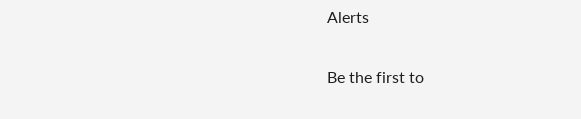Alerts

Be the first to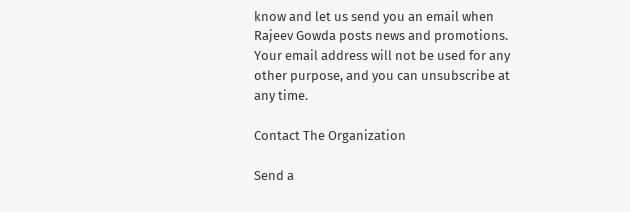know and let us send you an email when Rajeev Gowda posts news and promotions. Your email address will not be used for any other purpose, and you can unsubscribe at any time.

Contact The Organization

Send a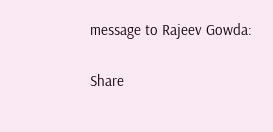message to Rajeev Gowda:

Share